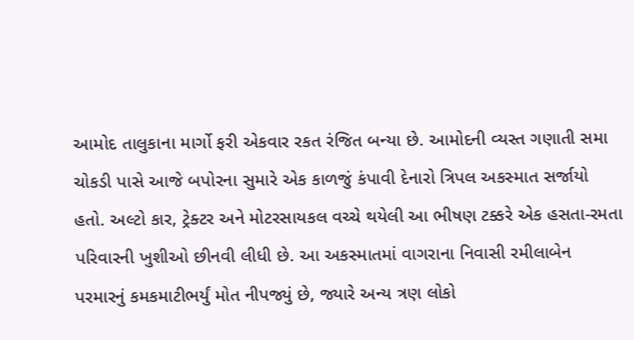આમોદ તાલુકાના માર્ગો ફરી એકવાર રકત રંજિત બન્યા છે. આમોદની વ્યસ્ત ગણાતી સમા ચોકડી પાસે આજે બપોરના સુમારે એક કાળજું કંપાવી દેનારો ત્રિપલ અકસ્માત સર્જાયો હતો. અલ્ટો કાર, ટ્રેક્ટર અને મોટરસાયકલ વચ્ચે થયેલી આ ભીષણ ટક્કરે એક હસતા-રમતા પરિવારની ખુશીઓ છીનવી લીધી છે. આ અકસ્માતમાં વાગરાના નિવાસી રમીલાબેન પરમારનું કમકમાટીભર્યું મોત નીપજ્યું છે, જ્યારે અન્ય ત્રણ લોકો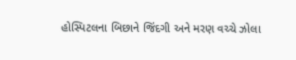હોસ્પિટલના બિછાને જિંદગી અને મરણ વચ્ચે ઝોલા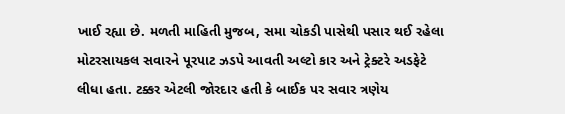ખાઈ રહ્યા છે. મળતી માહિતી મુજબ, સમા ચોકડી પાસેથી પસાર થઈ રહેલા મોટરસાયકલ સવારને પૂરપાટ ઝડપે આવતી અલ્ટો કાર અને ટ્રેક્ટરે અડફેટે લીધા હતા. ટક્કર એટલી જોરદાર હતી કે બાઈક પર સવાર ત્રણેય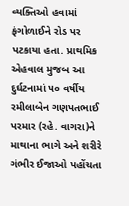વ્યક્તિઓ હવામાં ફંગોળાઈને રોડ પર પટકાયા હતા. પ્રાથમિક એહવાલ મુજબ આ દુર્ઘટનામાં ૫૦ વર્ષીય રમીલાબેન ગણપતભાઈ પરમાર (રહે. વાગરા)ને માથાના ભાગે અને શરીરે ગંભીર ઈજાઓ પહોંચતા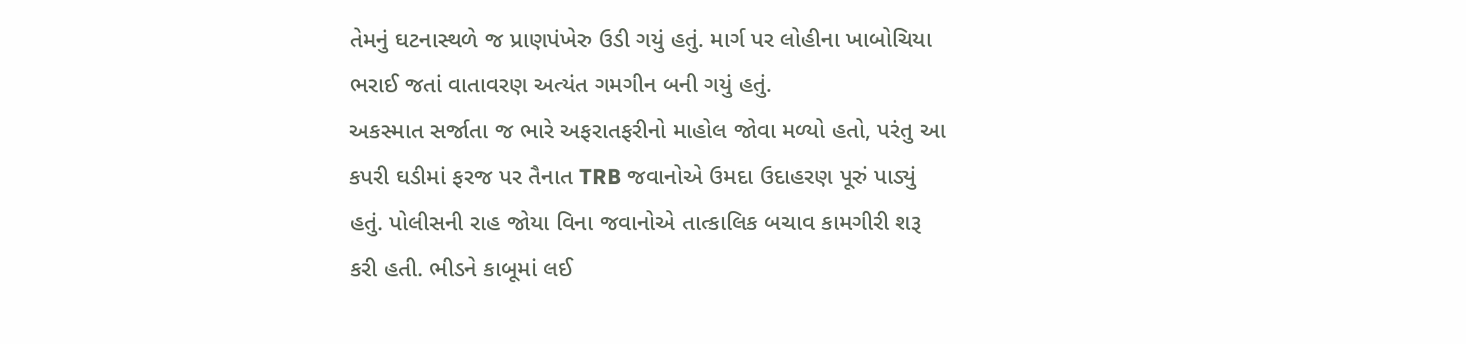તેમનું ઘટનાસ્થળે જ પ્રાણપંખેરુ ઉડી ગયું હતું. માર્ગ પર લોહીના ખાબોચિયા ભરાઈ જતાં વાતાવરણ અત્યંત ગમગીન બની ગયું હતું.
અકસ્માત સર્જાતા જ ભારે અફરાતફરીનો માહોલ જોવા મળ્યો હતો, પરંતુ આ કપરી ઘડીમાં ફરજ પર તૈનાત TRB જવાનોએ ઉમદા ઉદાહરણ પૂરું પાડ્યું હતું. પોલીસની રાહ જોયા વિના જવાનોએ તાત્કાલિક બચાવ કામગીરી શરૂ કરી હતી. ભીડને કાબૂમાં લઈ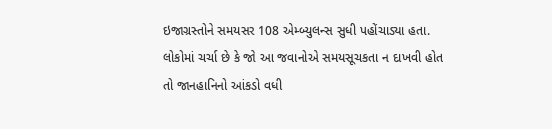ઇજાગ્રસ્તોને સમયસર 108 એમ્બ્યુલન્સ સુધી પહોંચાડ્યા હતા. લોકોમાં ચર્ચા છે કે જો આ જવાનોએ સમયસૂચકતા ન દાખવી હોત તો જાનહાનિનો આંકડો વધી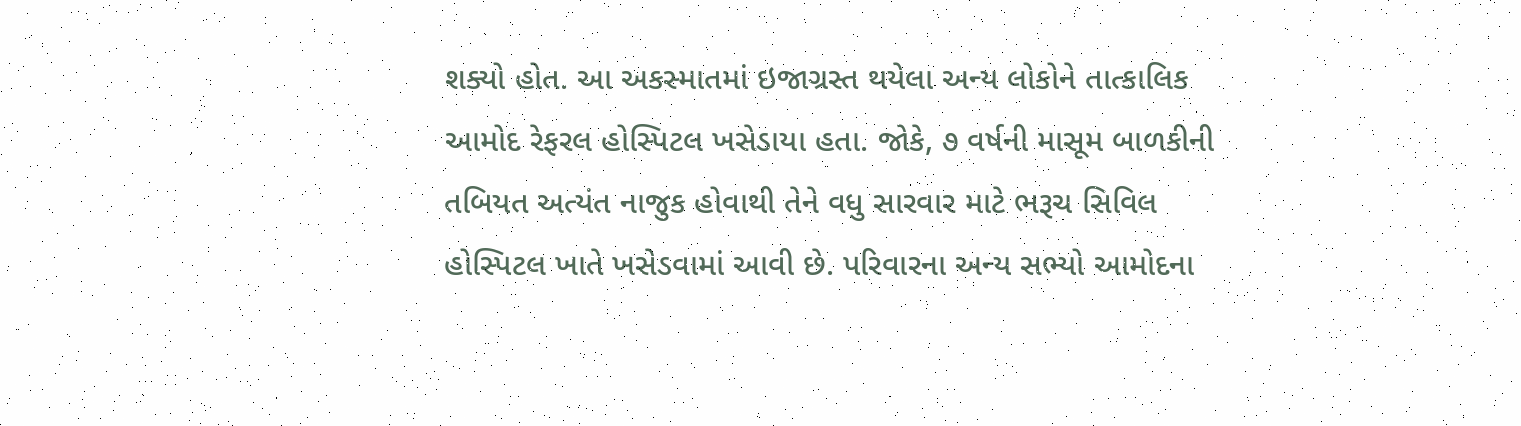શક્યો હોત. આ અકસ્માતમાં ઇજાગ્રસ્ત થયેલા અન્ય લોકોને તાત્કાલિક આમોદ રેફરલ હોસ્પિટલ ખસેડાયા હતા. જોકે, ૭ વર્ષની માસૂમ બાળકીની તબિયત અત્યંત નાજુક હોવાથી તેને વધુ સારવાર માટે ભરૂચ સિવિલ હોસ્પિટલ ખાતે ખસેડવામાં આવી છે. પરિવારના અન્ય સભ્યો આમોદના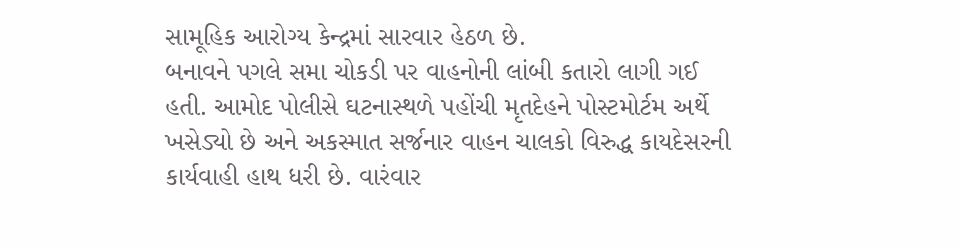સામૂહિક આરોગ્ય કેન્દ્રમાં સારવાર હેઠળ છે.
બનાવને પગલે સમા ચોકડી પર વાહનોની લાંબી કતારો લાગી ગઈ હતી. આમોદ પોલીસે ઘટનાસ્થળે પહોંચી મૃતદેહને પોસ્ટમોર્ટમ અર્થે ખસેડ્યો છે અને અકસ્માત સર્જનાર વાહન ચાલકો વિરુદ્ધ કાયદેસરની કાર્યવાહી હાથ ધરી છે. વારંવાર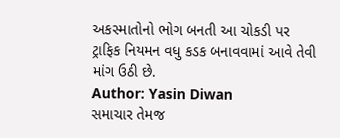અકસ્માતોનો ભોગ બનતી આ ચોકડી પર ટ્રાફિક નિયમન વધુ કડક બનાવવામાં આવે તેવી માંગ ઉઠી છે.
Author: Yasin Diwan
સમાચાર તેમજ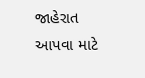જાહેરાત આપવા માટે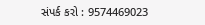સંપર્ક કરો : 9574469023